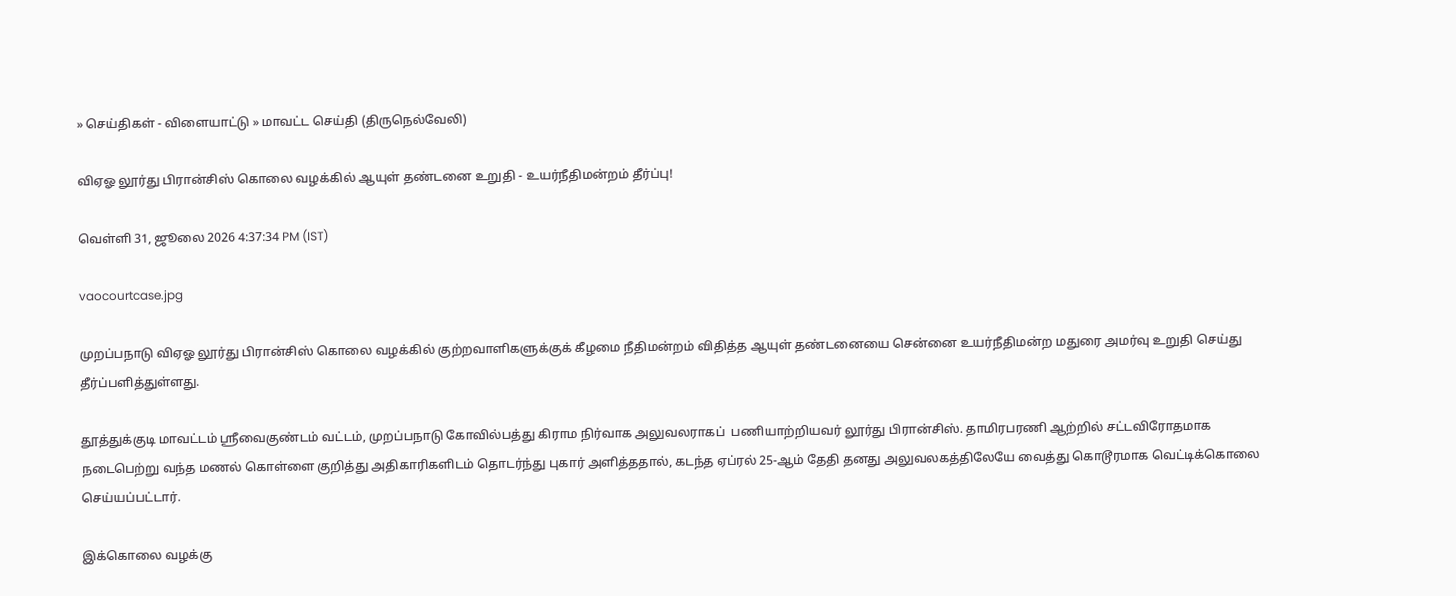» செய்திகள் - விளையாட்டு » மாவட்ட செய்தி (திருநெல்வேலி)

விஏஓ லூர்து பிரான்சிஸ் கொலை வழக்கில் ஆயுள் தண்டனை உறுதி - உயர்நீதிமன்றம் தீர்ப்பு!

வெள்ளி 31, ஜூலை 2026 4:37:34 PM (IST)

vaocourtcase.jpg

முறப்பநாடு விஏஓ லூர்து பிரான்சிஸ் கொலை வழக்கில் குற்றவாளிகளுக்குக் கீழமை நீதிமன்றம் விதித்த ஆயுள் தண்டனையை சென்னை உயர்நீதிமன்ற மதுரை அமர்வு உறுதி செய்து தீர்ப்பளித்துள்ளது.

தூத்துக்குடி மாவட்டம் ஸ்ரீவைகுண்டம் வட்டம், முறப்பநாடு கோவில்பத்து கிராம நிர்வாக அலுவலராகப்  பணியாற்றியவர் லூர்து பிரான்சிஸ். தாமிரபரணி ஆற்றில் சட்டவிரோதமாக நடைபெற்று வந்த மணல் கொள்ளை குறித்து அதிகாரிகளிடம் தொடர்ந்து புகார் அளித்ததால், கடந்த ஏப்ரல் 25-ஆம் தேதி தனது அலுவலகத்திலேயே வைத்து கொடூரமாக வெட்டிக்கொலை செய்யப்பட்டார்.

இக்கொலை வழக்கு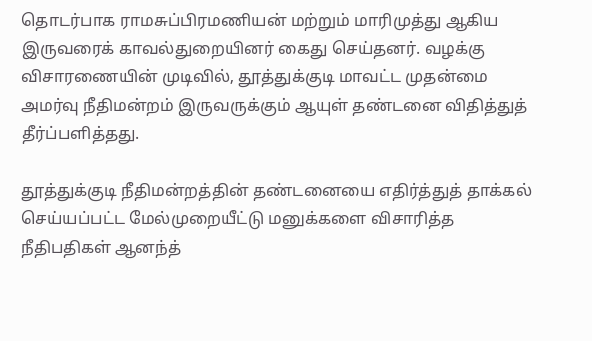தொடர்பாக ராமசுப்பிரமணியன் மற்றும் மாரிமுத்து ஆகிய இருவரைக் காவல்துறையினர் கைது செய்தனர். வழக்கு விசாரணையின் முடிவில், தூத்துக்குடி மாவட்ட முதன்மை அமர்வு நீதிமன்றம் இருவருக்கும் ஆயுள் தண்டனை விதித்துத் தீர்ப்பளித்தது.

தூத்துக்குடி நீதிமன்றத்தின் தண்டனையை எதிர்த்துத் தாக்கல் செய்யப்பட்ட மேல்முறையீட்டு மனுக்களை விசாரித்த நீதிபதிகள் ஆனந்த்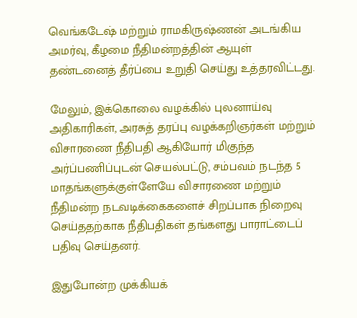வெங்கடேஷ் மற்றும் ராமகிருஷ்ணன் அடங்கிய அமர்வு, கீழமை நீதிமன்றத்தின் ஆயுள் தண்டனைத் தீர்ப்பை உறுதி செய்து உத்தரவிட்டது.

மேலும், இக்கொலை வழக்கில் புலனாய்வு அதிகாரிகள், அரசுத் தரப்பு வழக்கறிஞர்கள் மற்றும் விசாரணை நீதிபதி ஆகியோர் மிகுந்த அர்ப்பணிப்புடன் செயல்பட்டு, சம்பவம் நடந்த 5 மாதங்களுக்குள்ளேயே விசாரணை மற்றும் நீதிமன்ற நடவடிக்கைகளைச் சிறப்பாக நிறைவு செய்ததற்காக நீதிபதிகள் தங்களது பாராட்டைப் பதிவு செய்தனர்.

இதுபோன்ற முக்கியக்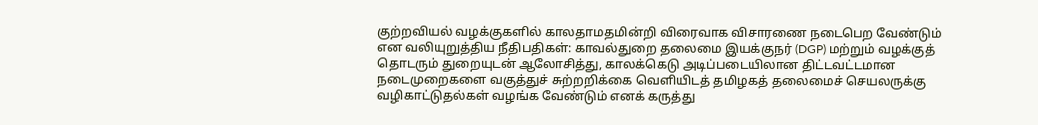குற்றவியல் வழக்குகளில் காலதாமதமின்றி விரைவாக விசாரணை நடைபெற வேண்டும் என வலியுறுத்திய நீதிபதிகள்: காவல்துறை தலைமை இயக்குநர் (DGP) மற்றும் வழக்குத் தொடரும் துறையுடன் ஆலோசித்து, காலக்கெடு அடிப்படையிலான திட்டவட்டமான நடைமுறைகளை வகுத்துச் சுற்றறிக்கை வெளியிடத் தமிழகத் தலைமைச் செயலருக்கு வழிகாட்டுதல்கள் வழங்க வேண்டும் எனக் கருத்து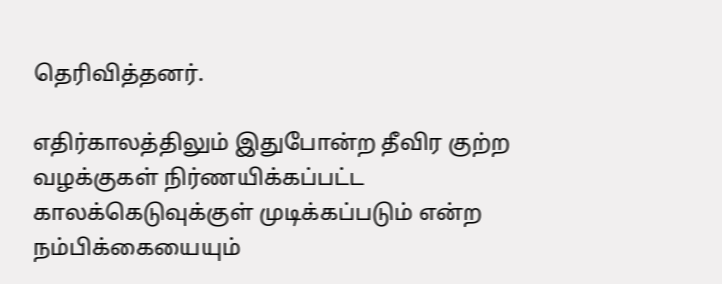தெரிவித்தனர்.

எதிர்காலத்திலும் இதுபோன்ற தீவிர குற்ற வழக்குகள் நிர்ணயிக்கப்பட்ட காலக்கெடுவுக்குள் முடிக்கப்படும் என்ற நம்பிக்கையையும்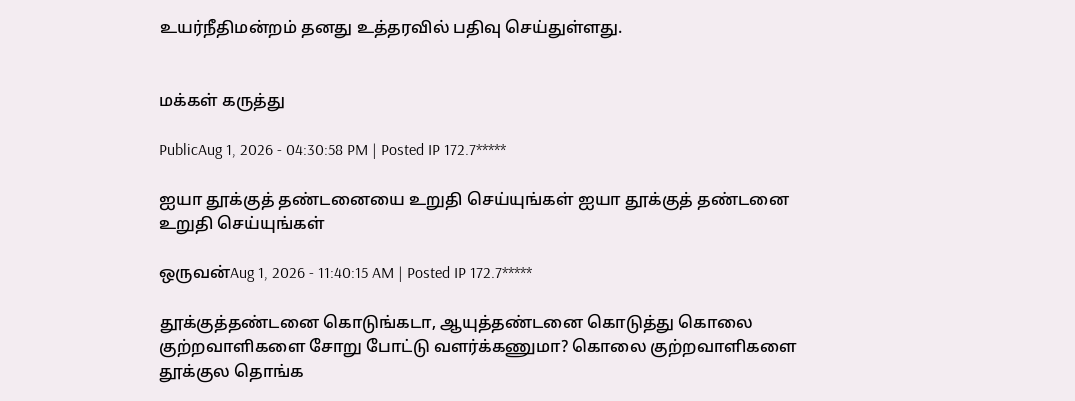உயர்நீதிமன்றம் தனது உத்தரவில் பதிவு செய்துள்ளது.


மக்கள் கருத்து

PublicAug 1, 2026 - 04:30:58 PM | Posted IP 172.7*****

ஐயா தூக்குத் தண்டனையை உறுதி செய்யுங்கள் ஐயா தூக்குத் தண்டனை உறுதி செய்யுங்கள்

ஒருவன்Aug 1, 2026 - 11:40:15 AM | Posted IP 172.7*****

தூக்குத்தண்டனை கொடுங்கடா, ஆயுத்தண்டனை கொடுத்து கொலை குற்றவாளிகளை சோறு போட்டு வளர்க்கணுமா? கொலை குற்றவாளிகளை தூக்குல தொங்க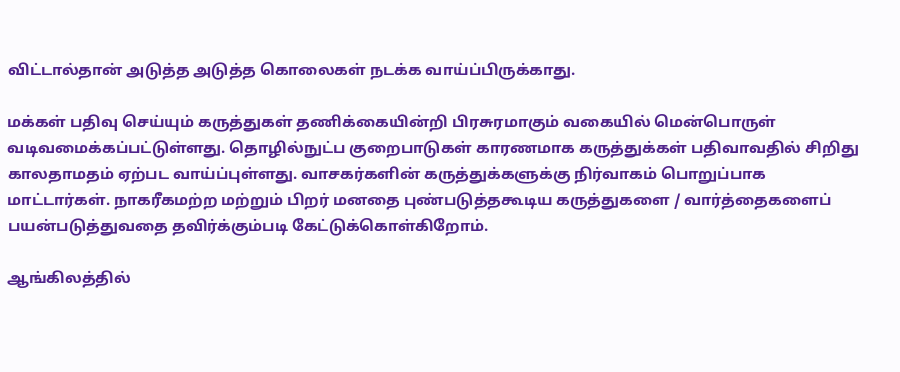விட்டால்தான் அடுத்த அடுத்த கொலைகள் நடக்க வாய்ப்பிருக்காது.

மக்கள் பதிவு செய்யும் கருத்துகள் தணிக்கையின்றி பிரசுரமாகும் வகையில் மென்பொருள் வடிவமைக்கப்பட்டுள்ளது. தொழில்நுட்ப குறைபாடுகள் காரணமாக கருத்துக்கள் பதிவாவதில் சிறிது காலதாமதம் ஏற்பட வாய்ப்புள்ளது. வாசகர்களின் கருத்துக்களுக்கு நிர்வாகம் பொறுப்பாக மாட்டார்கள். நாகரீகமற்ற மற்றும் பிறர் மனதை புண்படுத்தகூடிய கருத்துகளை / வார்த்தைகளைப் பயன்படுத்துவதை தவிர்க்கும்படி கேட்டுக்கொள்கிறோம்.

ஆங்கிலத்தில்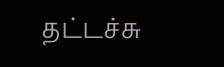தட்டச்சு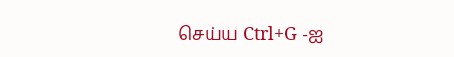செய்ய Ctrl+G -ஐ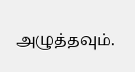அழுத்தவும்.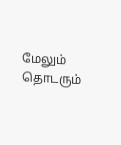மேலும் தொடரும்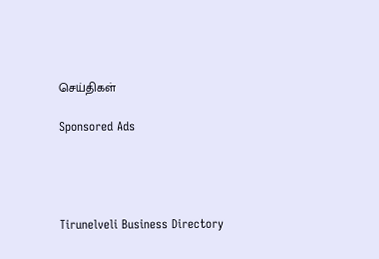செய்திகள்

Sponsored Ads




Tirunelveli Business Directory